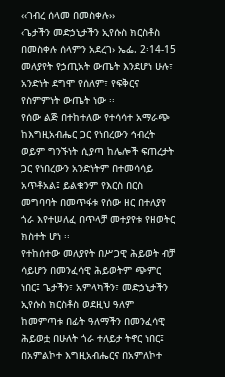‹‹ገብረ ሰላመ በመስቀሉ››
‹ጌታችን መድኃኒታችን ኢየሱስ ክርስቶስ በመስቀሉ ሰላምን አደረገ› ኤፌ. 2፡14-15
መለያየት የኃጢአት ውጤት እንደሆነ ሁሉ፣ አንድነት ደግሞ የሰለም፣ የፍቅርና የስምምነት ውጤት ነው ፡፡
የሰው ልጅ በተከተለው የተሳሳተ አማራጭ ከእግዚአብሔር ጋር የነበረውን ኅብረት ወይም ግንኙነት ሲያጣ ከሌሎች ፍጠረታት ጋር የነበረውን አንድነትም በተመሳሳይ አጥቶአል፤ ይልቁንም የእርስ በርስ መግባባት በመጥፋቱ የሰው ዘር በተለያየ ጎራ እየተሠለፈ በጥላቻ መተያየቱ የዘወትር ክስተት ሆነ ፡፡
የተከሰተው መለያየት በሥጋዊ ሕይወት ብቻ ሳይሆን በመንፈሳዊ ሕይወትም ጭምር ነበር፤ ጌታችን፣ አምላካችን፣ መድኃኒታችን ኢየሱስ ክርስቶስ ወደዚህ ዓለም ከመምጣቱ በፊት ዓለማችን በመንፈሳዊ ሕይወቷ በሁለት ጎራ ተለይታ ትኖር ነበር፤ በአምልኮተ እግዚአብሔርና በአምለኮተ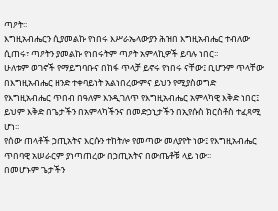ጣዖት፡፡
እግዚአብሔርን ሲያመልኩ የነበሩ እሥራኤላውያን ሕዝበ እግዚአብሔር ተብለው ሲጠሩ፣ ጣዖትን ያመልኩ የነበሩትም ጣዖት አምላኪዎች ይባሉ ነበር፡፡
ሁለቱም ወገኖች የማይግባቡና በከፋ ጥላቻ ይኖሩ የነበሩ ናቸው፤ ቢሆንም ጥላቸው በእግዚአብሔር ዘንድ ተቀባይነት አልነበረውምና ይህን የሚያስወግድ የእግዚአብሔር ጥበብ በዓለም እንዲገለጥ የእግዚአብሔር አምላካዊ እቅድ ነበር፤ ይህም እቅድ በጌታችን በአምላካችንና በመድኃኒታችን በኢየሱስ ክርስቶስ ተፈጻሚ ሆነ፡፡
የሰው ጠላቶች ኃጢአትና እርሱን ተከትሎ የመጣው መለያየት ነው፤ የእግዚአብሔር ጥበባዊ አሠራርም ያነጣጠረው በኃጢአትና በውጤቶቹ ላይ ነው፡፡
በመሆኑም ጌታችን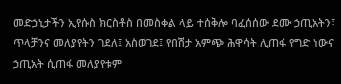መድኃኒታችን ኢየሱስ ክርስቶስ በመስቀል ላይ ተሰቅሎ ባፈሰሰው ደሙ ኃጢአትን፣ ጥላቻንና መለያየትን ገደለ፤ አስወገደ፤ የበሽታ አምጭ ሕዋሳት ሊጠፋ የግድ ነውና ኃጢአት ሲጠፋ መለያየቱም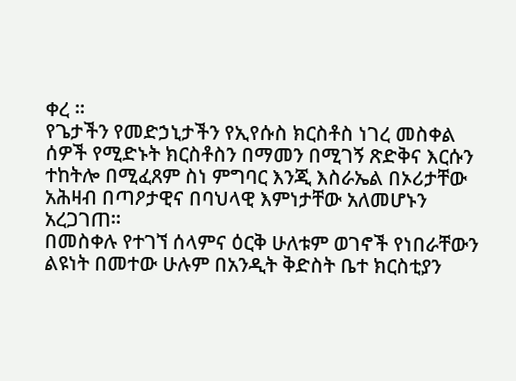ቀረ ፡፡
የጌታችን የመድኃኒታችን የኢየሱስ ክርስቶስ ነገረ መስቀል ሰዎች የሚድኑት ክርስቶስን በማመን በሚገኝ ጽድቅና እርሱን ተከትሎ በሚፈጸም ስነ ምግባር እንጂ እስራኤል በኦሪታቸው አሕዛብ በጣዖታዊና በባህላዊ እምነታቸው አለመሆኑን አረጋገጠ፡፡
በመስቀሉ የተገኘ ሰላምና ዕርቅ ሁለቱም ወገኖች የነበራቸውን ልዩነት በመተው ሁሉም በአንዲት ቅድስት ቤተ ክርስቲያን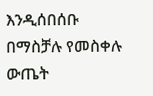እንዲሰበሰቡ በማስቻሉ የመስቀሉ ውጤት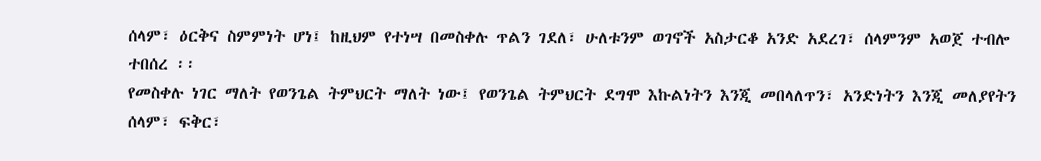ሰላም፣ ዕርቅና ስምምነት ሆነ፤ ከዚህም የተነሣ በመስቀሉ ጥልን ገደለ፣ ሁለቱንም ወገኖች አስታርቆ አንድ አደረገ፣ ሰላምንም አወጀ ተብሎ ተበሰረ ፡፡
የመስቀሉ ነገር ማለት የወንጌል ትምህርት ማለት ነው፤ የወንጌል ትምህርት ደግሞ እኩልነትን እንጂ መበላለጥን፣ አንድነትን እንጂ መለያየትን ሰላም፣ ፍቅር፣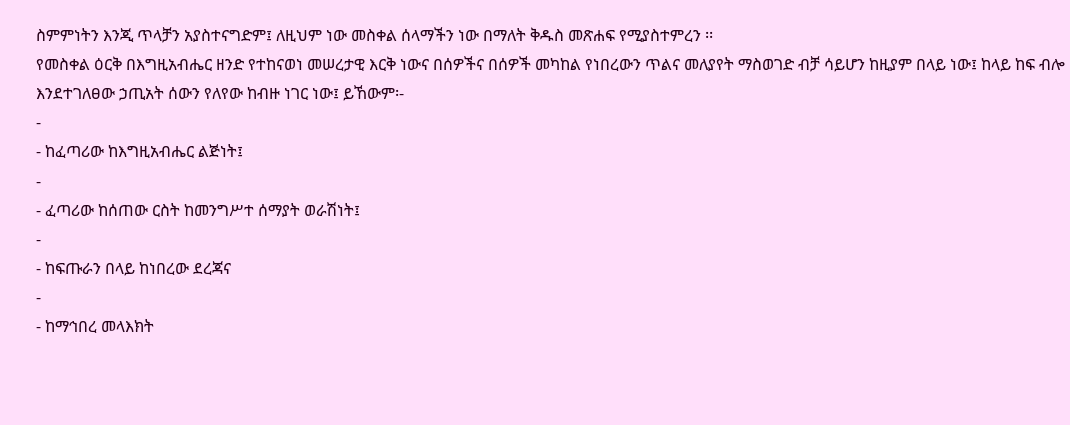ስምምነትን እንጂ ጥላቻን አያስተናግድም፤ ለዚህም ነው መስቀል ሰላማችን ነው በማለት ቅዱስ መጽሐፍ የሚያስተምረን ፡፡
የመስቀል ዕርቅ በእግዚአብሔር ዘንድ የተከናወነ መሠረታዊ እርቅ ነውና በሰዎችና በሰዎች መካከል የነበረውን ጥልና መለያየት ማስወገድ ብቻ ሳይሆን ከዚያም በላይ ነው፤ ከላይ ከፍ ብሎ እንደተገለፀው ኃጢአት ሰውን የለየው ከብዙ ነገር ነው፤ ይኸውም፡-
-
- ከፈጣሪው ከእግዚአብሔር ልጅነት፤
-
- ፈጣሪው ከሰጠው ርስት ከመንግሥተ ሰማያት ወራሽነት፤
-
- ከፍጡራን በላይ ከነበረው ደረጃና
-
- ከማኅበረ መላእክት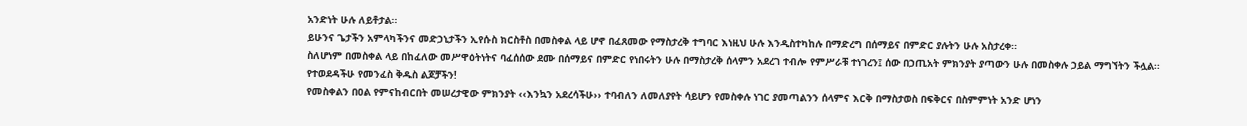አንድነት ሁሉ ለይቶታል፡፡
ይሁንና ጌታችን አምላካችንና መድኃኒታችን ኢየሱስ ክርስቶስ በመስቀል ላይ ሆኖ በፈጸመው የማስታረቅ ተግባር እነዚህ ሁሉ እንዲስተካከሉ በማድረግ በሰማይና በምድር ያሉትን ሁሉ አስታረቀ፡፡
ስለሆነም በመስቀል ላይ በከፈለው መሥዋዕትነትና ባፈሰሰው ደሙ በሰማይና በምድር የነበሩትን ሁሉ በማስታረቅ ሰላምን አደረገ ተብሎ የምሥራቹ ተነገረን፤ ሰው በኃጢአት ምክንያት ያጣውን ሁሉ በመስቀሉ ኃይል ማግኘትን ችሏል፡፡
የተወደዳችሁ የመንፈስ ቅዱስ ልጆቻችን!
የመስቀልን በዐል የምናከብርበት መሠረታዊው ምክንያት ‹‹እንኳን አደረሳችሁ›› ተባብለን ለመለያየት ሳይሆን የመስቀሉ ነገር ያመጣልንን ሰላምና እርቅ በማስታወስ በፍቅርና በስምምነት አንድ ሆነን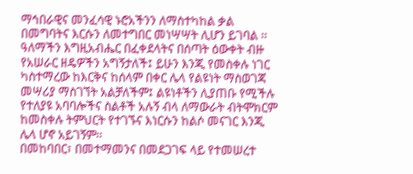ማኅበራዊና መንፈሳዊ ኑሮአችንን ለማስተካከል ቃል በመግባትና እርሱን ለመተግበር መነሣሣት ሊሆን ይገባል ፡፡
ዓለማችን እግዚአብሔር በፈቀደላትና በሰጣት ዕውቀት ብዙ የአሠራር ዘዴዎችን አግኝታለች፤ ይሁን እንጂ የመስቀሉ ነገር ካስተማረው ከእርቅና ከሰላም በቀር ሌላ የልዩነት ማስወገጃ መሣሪያ ማስገኘት አልቻለችም፤ ልዩነቶችን ሊያጠቡ የሚችሉ የተለያዩ አባባሎችና ስልቶች አሉኝ ብላ ለማውራት ብትሞክርም ከመስቀሉ ትምህርት የተገኙና እነርሱን ከልሶ መናገር እንጂ ሌላ ሆኖ አይገኝም፡፡
በመከባበር፣ በመተማመንና በመደጋገፍ ላይ የተመሠረተ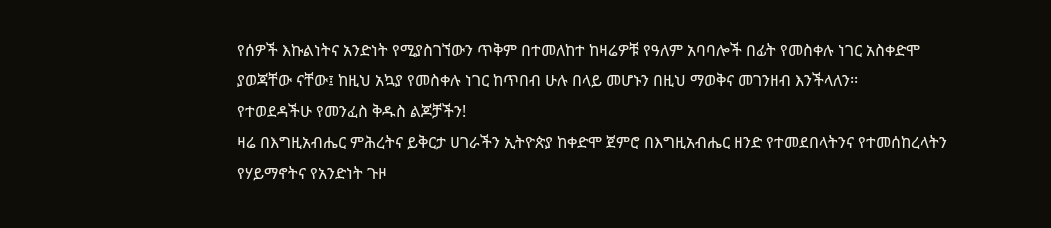የሰዎች እኩልነትና አንድነት የሚያስገኘውን ጥቅም በተመለከተ ከዛሬዎቹ የዓለም አባባሎች በፊት የመስቀሉ ነገር አስቀድሞ ያወጃቸው ናቸው፤ ከዚህ አኳያ የመስቀሉ ነገር ከጥበብ ሁሉ በላይ መሆኑን በዚህ ማወቅና መገንዘብ እንችላለን፡፡
የተወደዳችሁ የመንፈስ ቅዱስ ልጆቻችን!
ዛሬ በእግዚአብሔር ምሕረትና ይቅርታ ሀገራችን ኢትዮጵያ ከቀድሞ ጀምሮ በእግዚአብሔር ዘንድ የተመደበላትንና የተመሰከረላትን የሃይማኖትና የአንድነት ጉዞ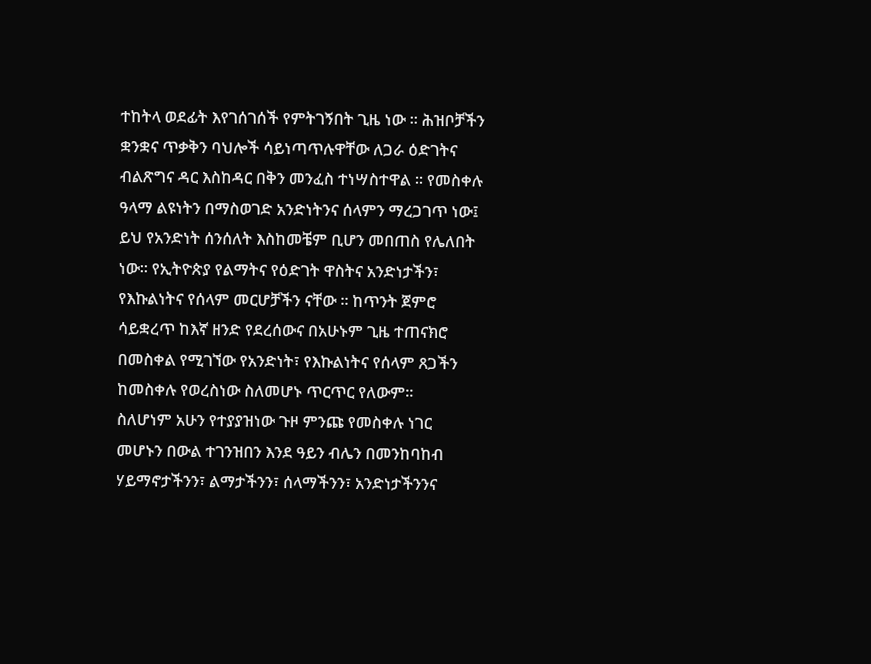ተከትላ ወደፊት እየገሰገሰች የምትገኝበት ጊዜ ነው ፡፡ ሕዝቦቻችን ቋንቋና ጥቃቅን ባህሎች ሳይነጣጥሉዋቸው ለጋራ ዕድገትና ብልጽግና ዳር እስከዳር በቅን መንፈስ ተነሣስተዋል ፡፡ የመስቀሉ ዓላማ ልዩነትን በማስወገድ አንድነትንና ሰላምን ማረጋገጥ ነው፤ ይህ የአንድነት ሰንሰለት እስከመቼም ቢሆን መበጠስ የሌለበት ነው፡፡ የኢትዮጵያ የልማትና የዕድገት ዋስትና አንድነታችን፣ የእኩልነትና የሰላም መርሆቻችን ናቸው ፡፡ ከጥንት ጀምሮ ሳይቋረጥ ከእኛ ዘንድ የደረሰውና በአሁኑም ጊዜ ተጠናክሮ በመስቀል የሚገኘው የአንድነት፣ የእኩልነትና የሰላም ጸጋችን ከመስቀሉ የወረስነው ስለመሆኑ ጥርጥር የለውም፡፡
ስለሆነም አሁን የተያያዝነው ጉዞ ምንጩ የመስቀሉ ነገር መሆኑን በውል ተገንዝበን እንደ ዓይን ብሌን በመንከባከብ ሃይማኖታችንን፣ ልማታችንን፣ ሰላማችንን፣ አንድነታችንንና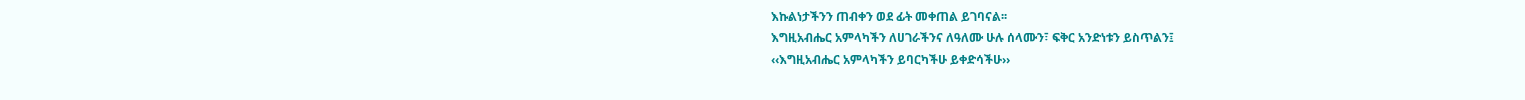እኩልነታችንን ጠብቀን ወደ ፊት መቀጠል ይገባናል፡፡
እግዚአብሔር አምላካችን ለሀገራችንና ለዓለሙ ሁሉ ሰላሙን፣ ፍቅር አንድነቱን ይስጥልን፤
‹‹እግዚአብሔር አምላካችን ይባርካችሁ ይቀድሳችሁ››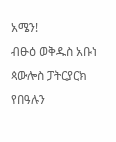አሜን!
ብፁዕ ወቅዱስ አቡነ ጳውሎስ ፓትርያርክ
የበዓሉን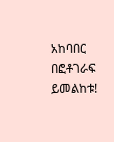አከባበር በፎቶገራፍ ይመልከቱ!